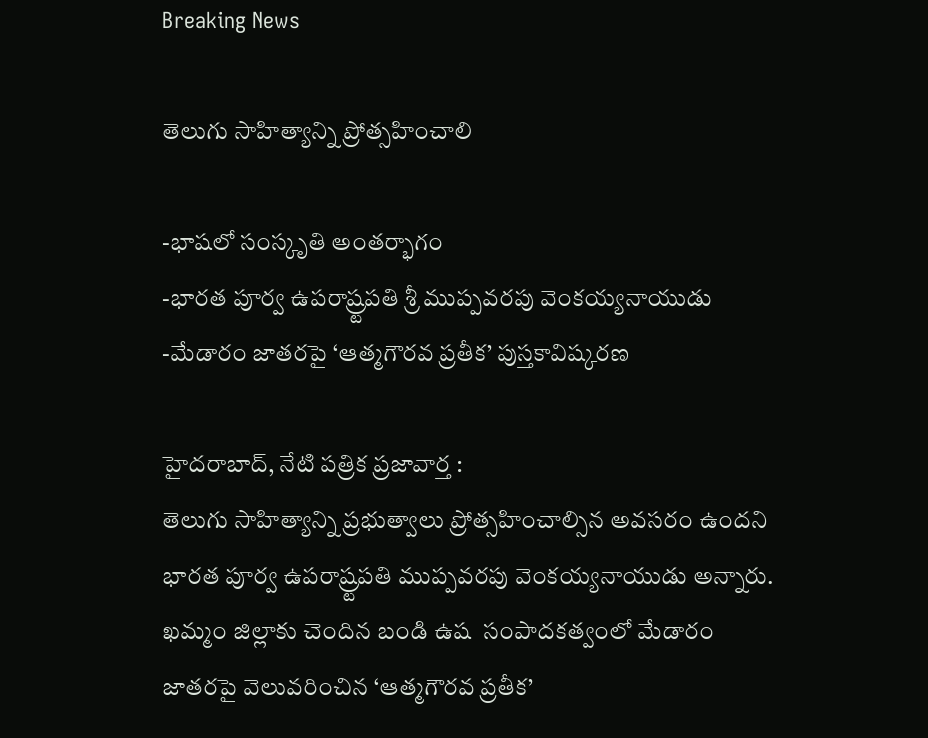Breaking News

తెలుగు సాహిత్యాన్ని ప్రోత్సహించాలి

-భాషలో సంస్కృతి అంతర్భాగం
-భారత పూర్వ ఉపరాష్ర్టపతి శ్రీ ముప్పవరపు వెంకయ్యనాయుడు
-మేడారం జాతరపై ‘ఆత్మగౌరవ ప్రతీక’ పుస్తకావిష్కరణ

హైదరాబాద్, నేటి పత్రిక ప్రజావార్త :
తెలుగు సాహిత్యాన్ని ప్రభుత్వాలు ప్రోత్సహించాల్సిన అవసరం ఉందని భారత పూర్వ ఉపరాష్ర్టపతి ముప్పవరపు వెంకయ్యనాయుడు అన్నారు. ఖమ్మం జిల్లాకు చెందిన బండి ఉష  సంపాదకత్వంలో మేడారం జాతరపై వెలువరించిన ‘ఆత్మగౌరవ ప్రతీక’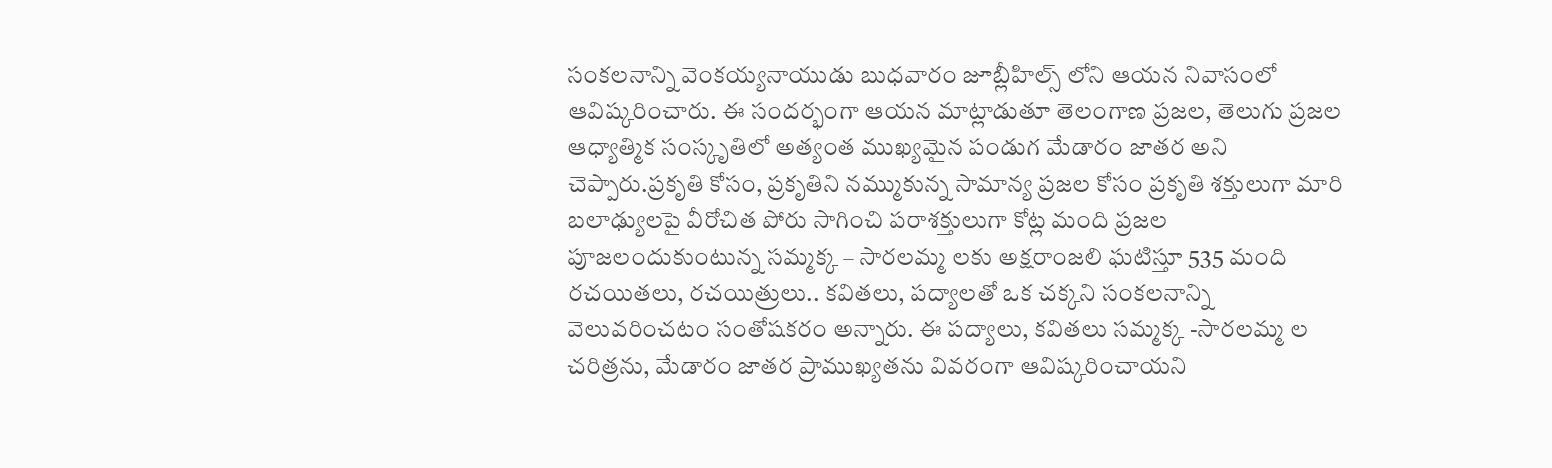సంకలనాన్ని వెంకయ్యనాయుడు బుధవారం జూబ్లీహిల్స్ లోని ఆయన నివాసంలో ఆవిష్కరించారు. ఈ సందర్భంగా ఆయన మాట్లాడుతూ తెలంగాణ ప్రజల, తెలుగు ప్రజల ఆధ్యాత్మిక సంస్కృతిలో అత్యంత ముఖ్యమైన పండుగ మేడారం జాతర అని చెప్పారు.ప్రకృతి కోసం, ప్రకృతిని నమ్ముకున్న సామాన్య ప్రజల కోసం ప్రకృతి శక్తులుగా మారి బలాఢ్యులపై వీరోచిత పోరు సాగించి పరాశక్తులుగా కోట్ల మంది ప్రజల పూజలందుకుంటున్న సమ్మక్క – సారలమ్మ లకు అక్షరాంజలి ఘటిస్తూ 535 మంది రచయితలు, రచయిత్రులు.. కవితలు, పద్యాలతో ఒక చక్కని సంకలనాన్ని వెలువరించటం సంతోషకరం అన్నారు. ఈ పద్యాలు, కవితలు సమ్మక్క -సారలమ్మ ల చరిత్రను, మేడారం జాతర ప్రాముఖ్యతను వివరంగా ఆవిష్కరించాయని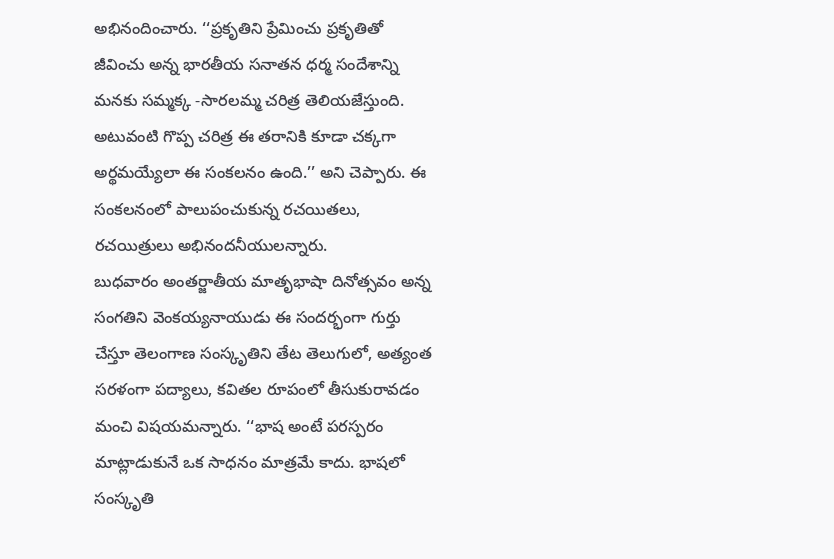అభినందించారు. ‘‘ప్రకృతిని ప్రేమించు ప్రకృతితో జీవించు అన్న భారతీయ సనాతన ధర్మ సందేశాన్ని మనకు సమ్మక్క -సారలమ్మ చరిత్ర తెలియజేస్తుంది. అటువంటి గొప్ప చరిత్ర ఈ తరానికి కూడా చక్కగా అర్థమయ్యేలా ఈ సంకలనం ఉంది.’’ అని చెప్పారు. ఈ సంకలనంలో పాలుపంచుకున్న రచయితలు, రచయిత్రులు అభినందనీయులన్నారు.
బుధవారం అంతర్జాతీయ మాతృభాషా దినోత్సవం అన్న సంగతిని వెంకయ్యనాయుడు ఈ సందర్భంగా గుర్తు చేస్తూ తెలంగాణ సంస్కృతిని తేట తెలుగులో, అత్యంత సరళంగా పద్యాలు, కవితల రూపంలో తీసుకురావడం మంచి విషయమన్నారు. ‘‘భాష అంటే పరస్పరం మాట్లాడుకునే ఒక సాధనం మాత్రమే కాదు. భాషలో సంస్కృతి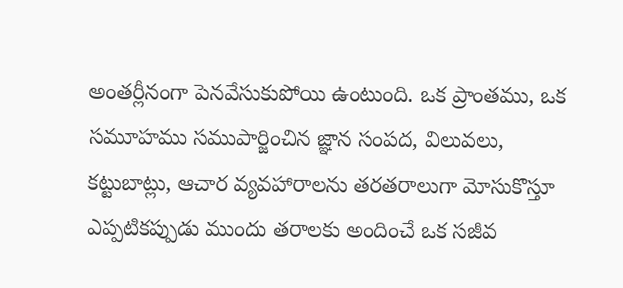అంతర్లీనంగా పెనవేసుకుపోయి ఉంటుంది. ఒక ప్రాంతము, ఒక సమూహము సముపార్జించిన జ్ఞాన సంపద, విలువలు, కట్టుబాట్లు, ఆచార వ్యవహారాలను తరతరాలుగా మోసుకొస్తూ ఎప్పటికప్పుడు ముందు తరాలకు అందించే ఒక సజీవ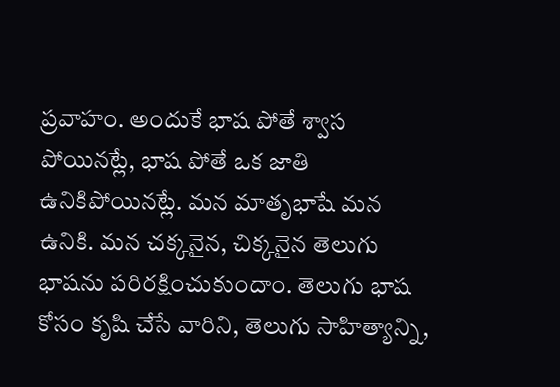ప్రవాహం. అందుకే భాష పోతే శ్వాస పోయినట్లే, భాష పోతే ఒక జాతి ఉనికిపోయినట్లే. మన మాతృభాషే మన ఉనికి. మన చక్కనైన, చిక్కనైన తెలుగు భాషను పరిరక్షించుకుందాం. తెలుగు భాష కోసం కృషి చేసే వారిని, తెలుగు సాహిత్యాన్ని,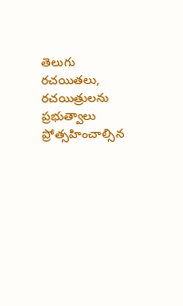తెలుగు రచయితలు, రచయిత్రులను ప్రభుత్వాలు ప్రోత్సహించాల్సిన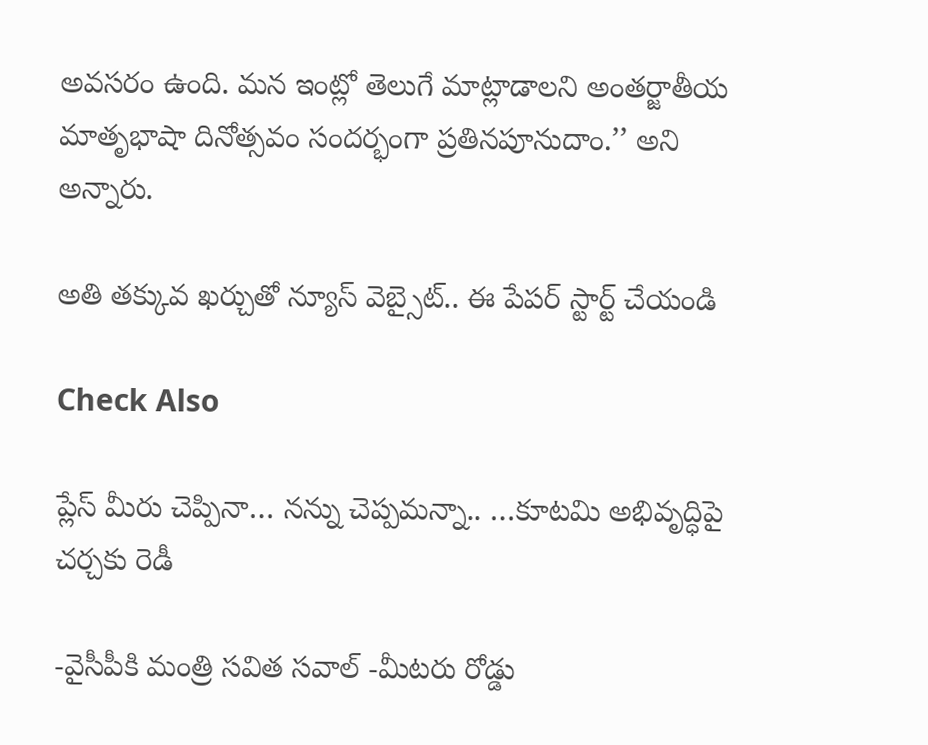అవసరం ఉంది. మన ఇంట్లో తెలుగే మాట్లాడాలని అంతర్జాతీయ మాతృభాషా దినోత్సవం సందర్భంగా ప్రతినపూనుదాం.’’ అని అన్నారు.

అతి తక్కువ ఖర్చుతో న్యూస్ వెబ్సైట్.. ఈ పేపర్ స్టార్ట్ చేయండి

Check Also

ప్లేస్ మీరు చెప్పినా… నన్ను చెప్పమన్నా.. …కూటమి అభివృద్ధిపై చర్చకు రెడీ

-వైసీపీకి మంత్రి సవిత సవాల్ -మీటరు రోడ్డు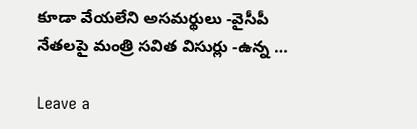కూడా వేయలేని అసమర్థులు -వైసీపీ నేతలపై మంత్రి సవిత విసుర్లు -ఉన్న …

Leave a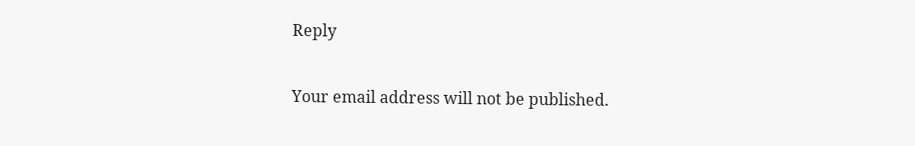Reply

Your email address will not be published.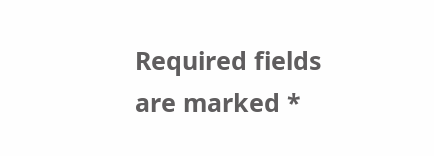Required fields are marked *